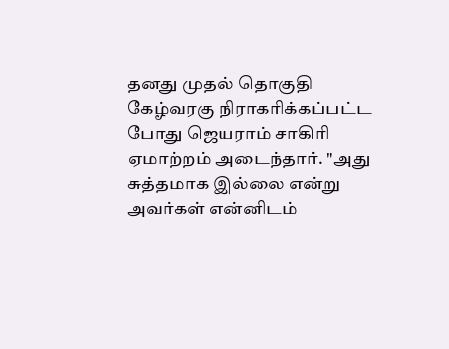தனது முதல் தொகுதி கேழ்வரகு நிராகரிக்கப்பட்ட போது ஜெயராம் சாகிரி ஏமாற்றம் அடைந்தார். "அது சுத்தமாக இல்லை என்று அவர்கள் என்னிடம்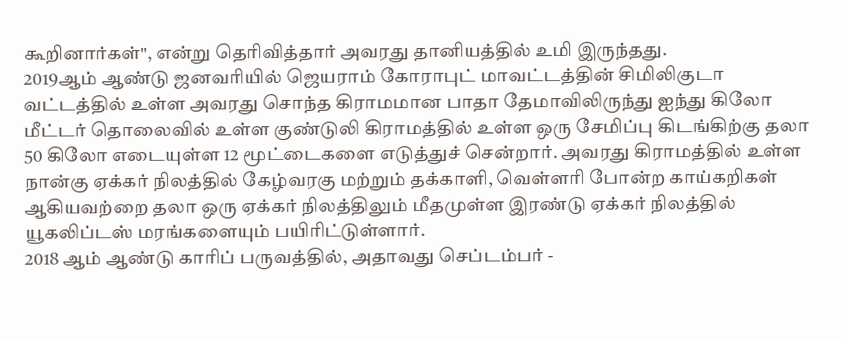கூறினார்கள்", என்று தெரிவித்தார் அவரது தானியத்தில் உமி இருந்தது.
2019ஆம் ஆண்டு ஜனவரியில் ஜெயராம் கோராபுட் மாவட்டத்தின் சிமிலிகுடா வட்டத்தில் உள்ள அவரது சொந்த கிராமமான பாதா தேமாவிலிருந்து ஐந்து கிலோ மீட்டர் தொலைவில் உள்ள குண்டுலி கிராமத்தில் உள்ள ஒரு சேமிப்பு கிடங்கிற்கு தலா 50 கிலோ எடையுள்ள 12 மூட்டைகளை எடுத்துச் சென்றார். அவரது கிராமத்தில் உள்ள நான்கு ஏக்கர் நிலத்தில் கேழ்வரகு மற்றும் தக்காளி, வெள்ளரி போன்ற காய்கறிகள் ஆகியவற்றை தலா ஒரு ஏக்கர் நிலத்திலும் மீதமுள்ள இரண்டு ஏக்கர் நிலத்தில் யூகலிப்டஸ் மரங்களையும் பயிரிட்டுள்ளார்.
2018 ஆம் ஆண்டு காரிப் பருவத்தில், அதாவது செப்டம்பர் -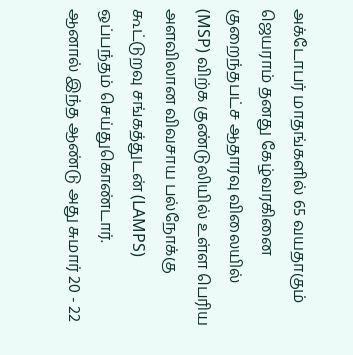அக்டோபர் மாதங்களில் 65 வயதாகும் ஜெயராம் தனது கேழ்வரகினை குறைந்தபட்ச ஆதாரவு விலையில் (MSP) விற்க குண்டுலியில் உள்ள பெரிய அளவிலான விவசாய பல்நோக்கு கூட்டுறவு சங்கத்துடன் (LAMPS) ஒப்பந்தம் செய்துகொண்டார்.
ஆனால் இந்த ஆண்டு அது சுமார் 20 - 22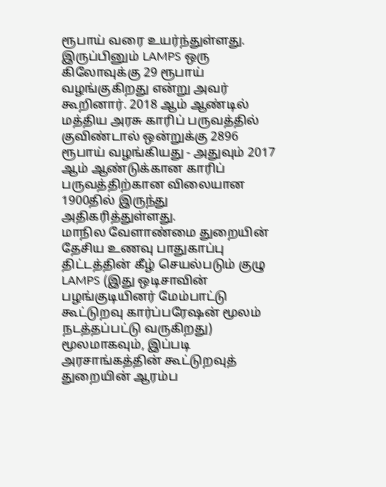ரூபாய் வரை உயர்ந்துள்ளது. இருப்பினும் LAMPS ஒரு கிலோவுக்கு 29 ரூபாய் வழங்குகிறது என்று அவர் கூறினார். 2018 ஆம் ஆண்டில் மத்திய அரசு காரிப் பருவத்தில் குவிண்டால் ஒன்றுக்கு 2896 ரூபாய் வழங்கியது - அதுவும் 2017 ஆம் ஆண்டுக்கான காரிப் பருவத்திற்கான விலையான 1900தில் இருந்து அதிகரித்துள்ளது.
மாநில வேளாண்மை துறையின் தேசிய உணவு பாதுகாப்பு திட்டத்தின் கீழ் செயல்படும் குழு LAMPS (இது ஒடிசாவின் பழங்குடியினர் மேம்பாட்டு கூட்டுறவு கார்ப்பரேஷன் மூலம் நடத்தப்பட்டு வருகிறது) மூலமாகவும், இப்படி அரசாங்கத்தின் கூட்டுறவுத் துறையின் ஆரம்ப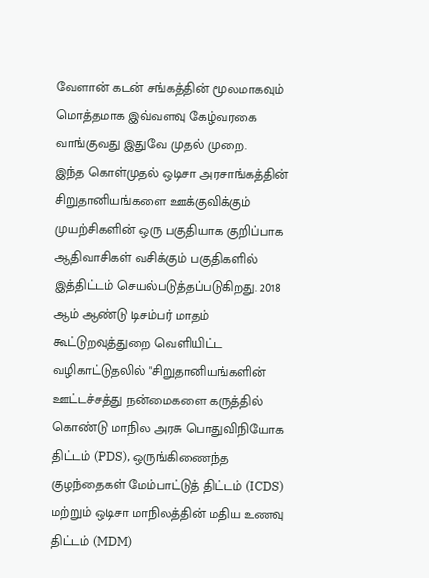வேளான் கடன் சங்கத்தின் மூலமாகவும் மொத்தமாக இவ்வளவு கேழ்வரகை வாங்குவது இதுவே முதல் முறை.
இந்த கொள்முதல் ஒடிசா அரசாங்கத்தின் சிறுதானியங்களை ஊக்குவிக்கும் முயற்சிகளின் ஒரு பகுதியாக குறிப்பாக ஆதிவாசிகள் வசிக்கும் பகுதிகளில் இத்திட்டம் செயல்படுத்தப்படுகிறது. 2018 ஆம் ஆண்டு டிசம்பர் மாதம் கூட்டுறவுத்துறை வெளியிட்ட வழிகாட்டுதலில் "சிறுதானியங்களின் ஊட்டச்சத்து நன்மைகளை கருத்தில் கொண்டு மாநில அரசு பொதுவிநியோக திட்டம் (PDS), ஒருங்கிணைந்த குழந்தைகள் மேம்பாட்டுத் திட்டம் (ICDS) மற்றும் ஒடிசா மாநிலத்தின் மதிய உணவு திட்டம் (MDM)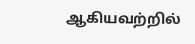ஆகியவற்றில்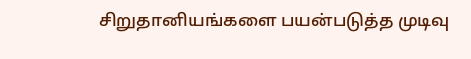சிறுதானியங்களை பயன்படுத்த முடிவு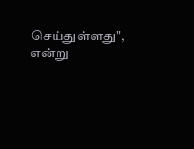செய்துள்ளது", என்று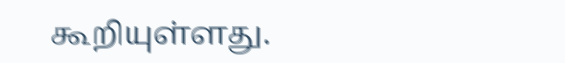கூறியுள்ளது.